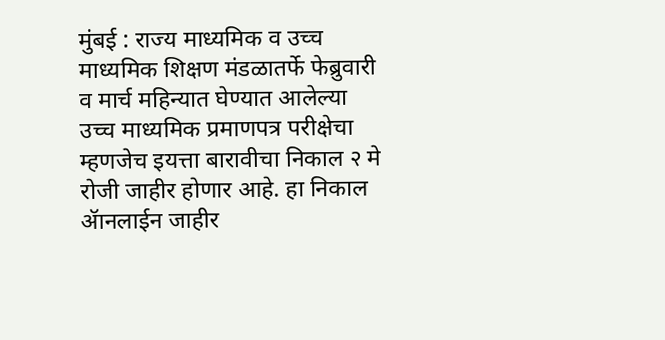मुंबई : राज्य माध्यमिक व उच्च माध्यमिक शिक्षण मंडळातर्फे फेब्रुवारी व मार्च महिन्यात घेण्यात आलेल्या उच्च माध्यमिक प्रमाणपत्र परीक्षेचा म्हणजेच इयत्ता बारावीचा निकाल २ मे रोजी जाहीर होणार आहे. हा निकाल ॲानलाईन जाहीर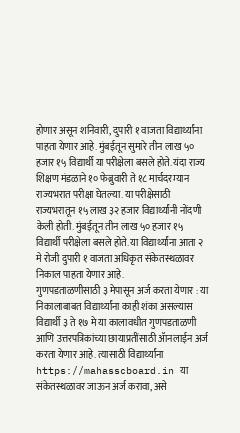होणार असून शनिवारी, दुपारी १ वाजता विद्यार्थ्यांना पाहता येणार आहे. मुंबईतून सुमारे तीन लाख ५० हजार १५ विद्यार्थी या परीक्षेला बसले होते. यंदा राज्य शिक्षण मंडळाने १० फेब्रुवारी ते १८ मार्चदरम्यान राज्यभरात परीक्षा घेतल्या. या परीक्षेसाठी राज्यभरातून १५ लाख ३२ हजार विद्यार्थ्यांनी नोंदणी केली होती. मुंबईतून तीन लाख ५० हजार १५ विद्यार्थी परीक्षेला बसले होते. या विद्यार्थ्यांना आता २ मे रोजी दुपारी १ वाजता अधिकृत संकेतस्थळावर निकाल पाहता येणार आहे.
गुणपडताळणीसाठी ३ मेपासून अर्ज करता येणार : या निकालाबाबत विद्यार्थ्यांना काही शंका असल्यास विद्यार्थी ३ ते १७ मे या कालावधीत गुणपडताळणी आणि उत्तरपत्रिकांच्या छायाप्रतींसाठी ॲानलाईन अर्ज करता येणार आहे. त्यासाठी विद्यार्थ्यांना https://mahasscboard.in या संकेतस्थळावर जाऊन अर्ज करावा, असे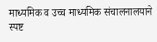माध्यमिक व उच्च माध्यमिक संचालनालयाने स्पष्ट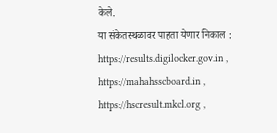केले.
या संकेतस्थळावर पाहता येणार निकाल : https://results.digilocker.gov.in , https://mahahsscboard.in , https://hscresult.mkcl.org ,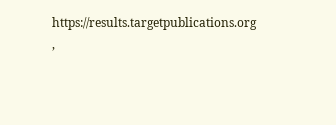https://results.targetpublications.org ,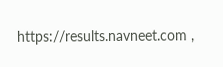https://results.navneet.com ,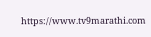https://www.tv9marathi.com